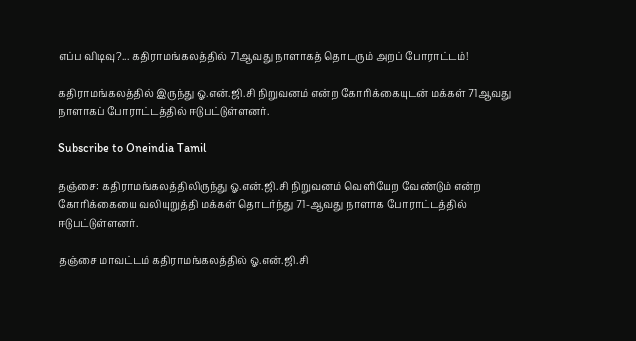எப்ப விடிவு?... கதிராமங்கலத்தில் 71ஆவது நாளாகத் தொடரும் அறப் போராட்டம்!

கதிராமங்கலத்தில் இருந்து ஓ.என்.ஜி.சி நிறுவனம் என்ற கோரிக்கையுடன் மக்கள் 71ஆவது நாளாகப் போராட்டத்தில் ஈடுபட்டுள்ளனர்.

Subscribe to Oneindia Tamil

தஞ்சை: கதிராமங்கலத்திலிருந்து ஓ.என்.ஜி.சி நிறுவனம் வெளியேற வேண்டும் என்ற கோரிக்கையை வலியுறுத்தி மக்கள் தொடர்ந்து 71-ஆவது நாளாக போராட்டத்தில் ஈடுபட்டுள்ளனர்.

தஞ்சை மாவட்டம் கதிராமங்கலத்தில் ஓ.என்.ஜி.சி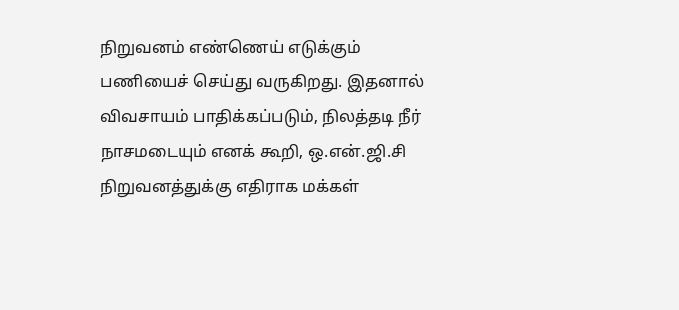நிறுவனம் எண்ணெய் எடுக்கும் பணியைச் செய்து வருகிறது. இதனால் விவசாயம் பாதிக்கப்படும், நிலத்தடி நீர் நாசமடையும் எனக் கூறி, ஒ.என்.ஜி.சி நிறுவனத்துக்கு எதிராக மக்கள்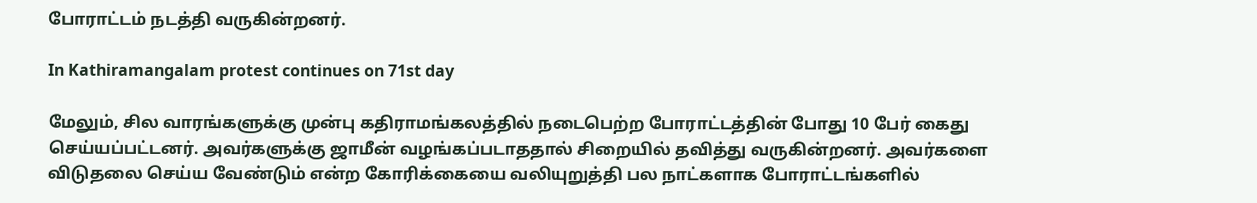போராட்டம் நடத்தி வருகின்றனர்.

In Kathiramangalam protest continues on 71st day

மேலும், சில வாரங்களுக்கு முன்பு கதிராமங்கலத்தில் நடைபெற்ற போராட்டத்தின் போது 10 பேர் கைது செய்யப்பட்டனர். அவர்களுக்கு ஜாமீன் வழங்கப்படாததால் சிறையில் தவித்து வருகின்றனர். அவர்களை விடுதலை செய்ய வேண்டும் என்ற கோரிக்கையை வலியுறுத்தி பல நாட்களாக போராட்டங்களில்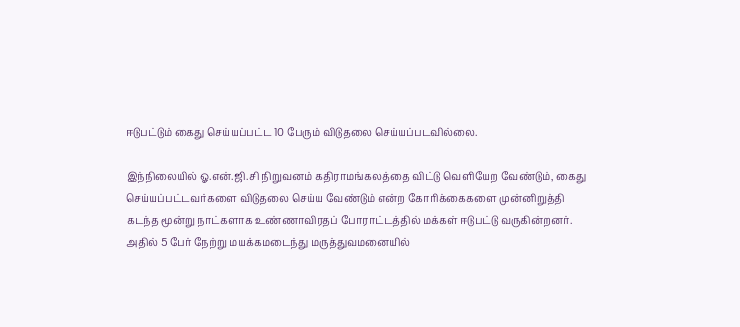ஈடுபட்டும் கைது செய்யப்பட்ட 10 பேரும் விடுதலை செய்யப்படவில்லை.

இந்நிலையில் ஓ.என்.ஜி.சி நிறுவனம் கதிராமங்கலத்தை விட்டு வெளியேற வேண்டும், கைது செய்யப்பட்டவர்களை விடுதலை செய்ய வேண்டும் என்ற கோரிக்கைகளை முன்னிறுத்தி கடந்த மூன்று நாட்களாக உண்ணாவிரதப் போராட்டத்தில் மக்கள் ஈடுபட்டு வருகின்றனர். அதில் 5 பேர் நேற்று மயக்கமடைந்து மருத்துவமனையில்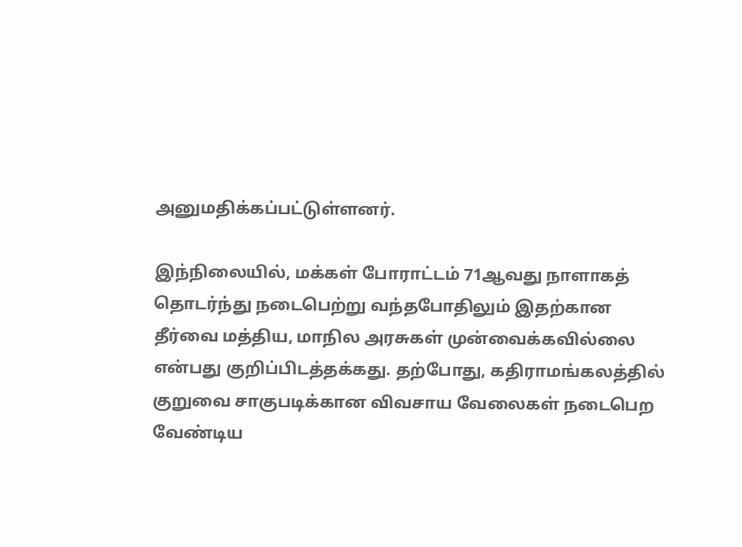அனுமதிக்கப்பட்டுள்ளனர்.

இந்நிலையில், மக்கள் போராட்டம் 71ஆவது நாளாகத் தொடர்ந்து நடைபெற்று வந்தபோதிலும் இதற்கான தீர்வை மத்திய, மாநில அரசுகள் முன்வைக்கவில்லை என்பது குறிப்பிடத்தக்கது. தற்போது, கதிராமங்கலத்தில் குறுவை சாகுபடிக்கான விவசாய வேலைகள் நடைபெற வேண்டிய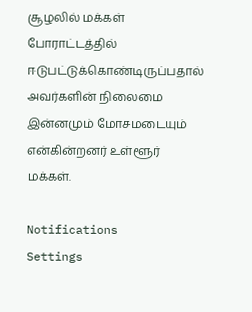சூழலில் மக்கள் போராட்டத்தில் ஈடுபட்டுக்கொண்டிருப்பதால் அவர்களின் நிலைமை இன்னமும் மோசமடையும் என்கின்றனர் உள்ளூர் மக்கள்.

Notifications
Settings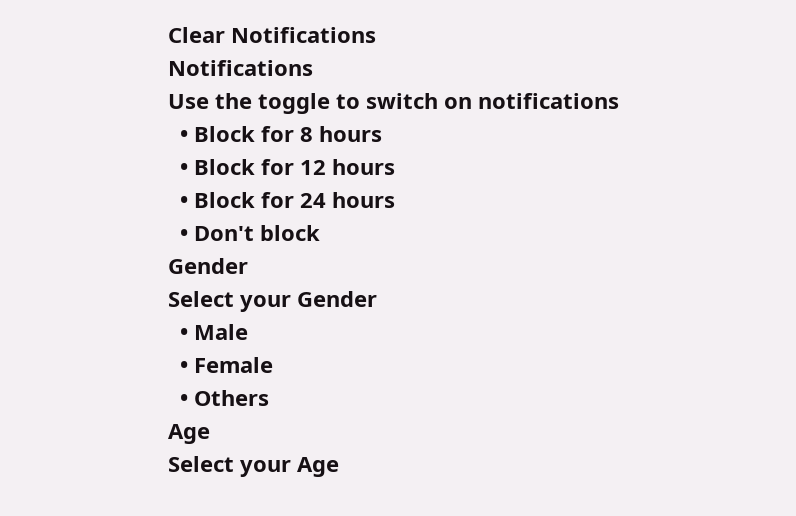Clear Notifications
Notifications
Use the toggle to switch on notifications
  • Block for 8 hours
  • Block for 12 hours
  • Block for 24 hours
  • Don't block
Gender
Select your Gender
  • Male
  • Female
  • Others
Age
Select your Age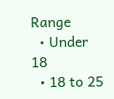Range
  • Under 18
  • 18 to 25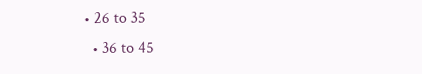• 26 to 35
  • 36 to 45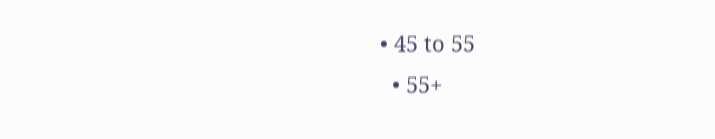• 45 to 55
  • 55+